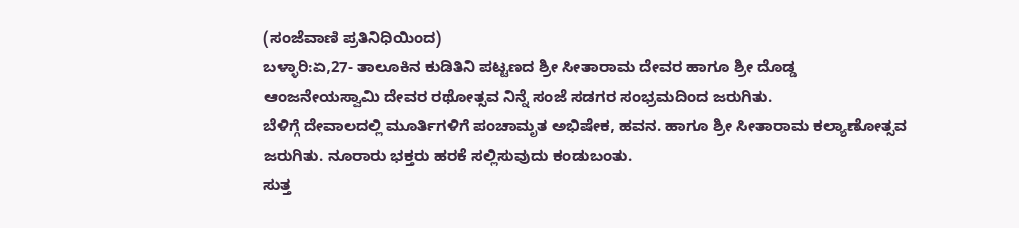(ಸಂಜೆವಾಣಿ ಪ್ರತಿನಿಧಿಯಿಂದ)
ಬಳ್ಳಾರಿ:ಏ,27- ತಾಲೂಕಿನ ಕುಡಿತಿನಿ ಪಟ್ಟಣದ ಶ್ರೀ ಸೀತಾರಾಮ ದೇವರ ಹಾಗೂ ಶ್ರೀ ದೊಡ್ಡ ಆಂಜನೇಯಸ್ವಾಮಿ ದೇವರ ರಥೋತ್ಸವ ನಿನ್ನೆ ಸಂಜೆ ಸಡಗರ ಸಂಭ್ರಮದಿಂದ ಜರುಗಿತು.
ಬೆಳಿಗ್ಗೆ ದೇವಾಲದಲ್ಲಿ ಮೂರ್ತಿಗಳಿಗೆ ಪಂಚಾಮೃತ ಅಭಿಷೇಕ, ಹವನ. ಹಾಗೂ ಶ್ರೀ ಸೀತಾರಾಮ ಕಲ್ಯಾಣೋತ್ಸವ ಜರುಗಿತು. ನೂರಾರು ಭಕ್ತರು ಹರಕೆ ಸಲ್ಲಿಸುವುದು ಕಂಡುಬಂತು.
ಸುತ್ತ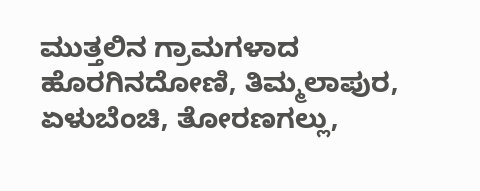ಮುತ್ತಲಿನ ಗ್ರಾಮಗಳಾದ ಹೊರಗಿನದೋಣಿ, ತಿಮ್ಮಲಾಪುರ, ಏಳುಬೆಂಚಿ, ತೋರಣಗಲ್ಲು,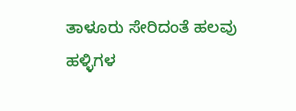ತಾಳೂರು ಸೇರಿದಂತೆ ಹಲವು ಹಳ್ಳಿಗಳ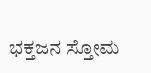ಭಕ್ತಜನ ಸ್ತೋಮ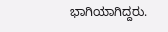ಭಾಗಿಯಾಗಿದ್ದರು.